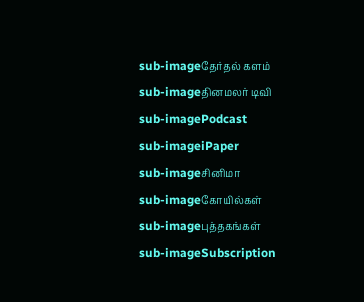sub-imageதேர்தல் களம்
sub-imageதினமலர் டிவி
sub-imagePodcast
sub-imageiPaper
sub-imageசினிமா
sub-imageகோயில்கள்
sub-imageபுத்தகங்கள்
sub-imageSubscription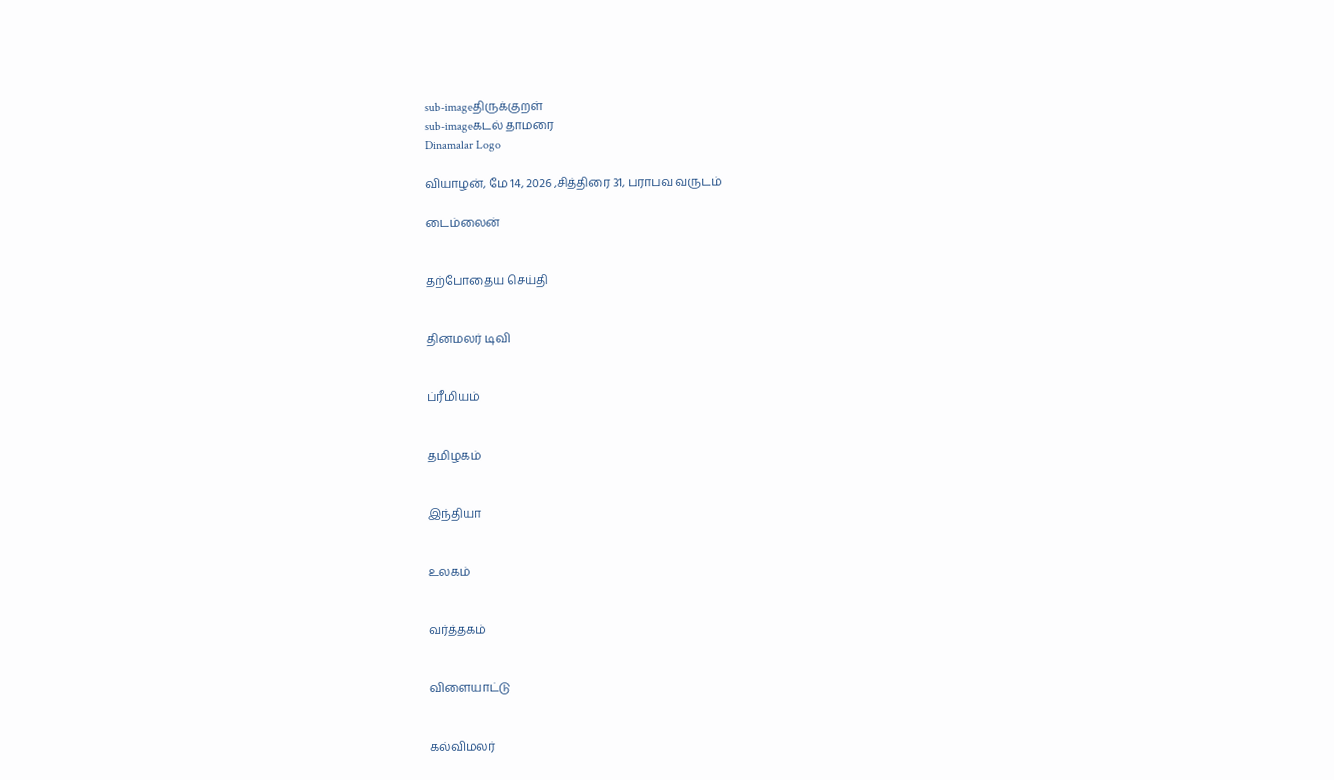sub-imageதிருக்குறள்
sub-imageகடல் தாமரை
Dinamalar Logo

வியாழன், மே 14, 2026 ,சித்திரை 31, பராபவ வருடம்

டைம்லைன்


தற்போதைய செய்தி


தினமலர் டிவி


ப்ரீமியம்


தமிழகம்


இந்தியா


உலகம்


வர்த்தகம்


விளையாட்டு


கல்விமலர்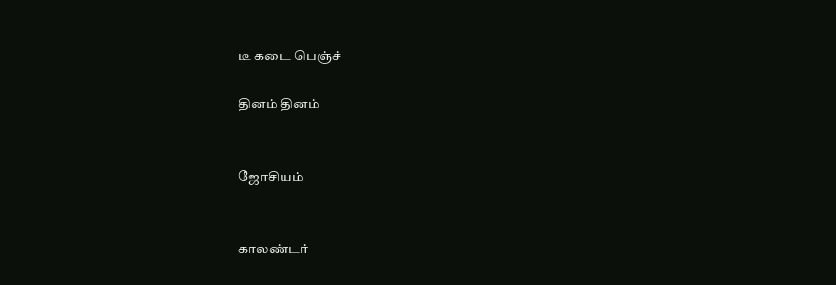டீ கடை பெஞ்ச்

தினம் தினம்


ஜோசியம்


காலண்டர்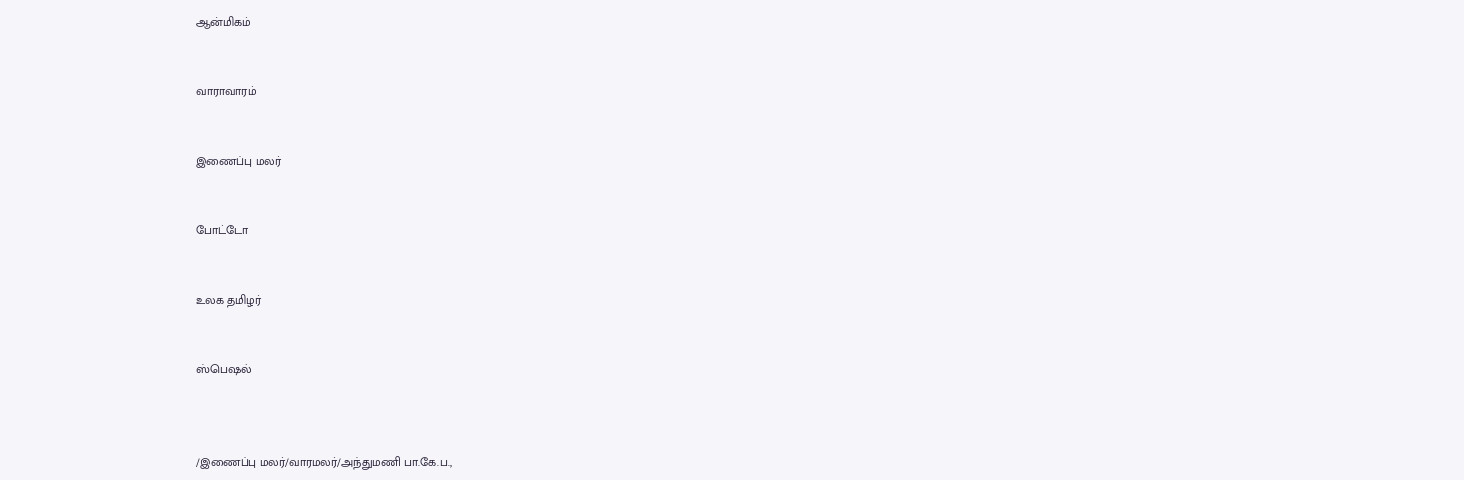ஆன்மிகம்


வாராவாரம்


இணைப்பு மலர்


போட்டோ


உலக தமிழர்


ஸ்பெஷல்



/இணைப்பு மலர்/வாரமலர்/அந்துமணி பா.கே.ப.,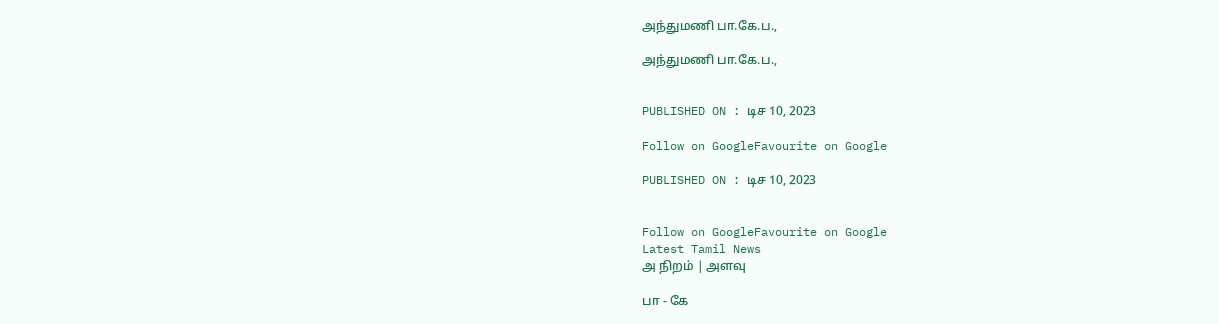அந்துமணி பா.கே.ப.,

அந்துமணி பா.கே.ப.,


PUBLISHED ON : டிச 10, 2023

Follow on GoogleFavourite on Google

PUBLISHED ON : டிச 10, 2023


Follow on GoogleFavourite on Google
Latest Tamil News
அ நிறம் | அளவு

பா - கே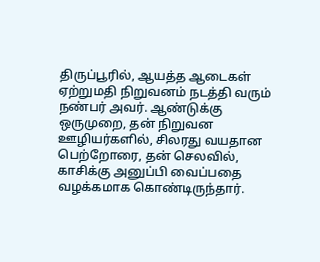திருப்பூரில், ஆயத்த ஆடைகள் ஏற்றுமதி நிறுவனம் நடத்தி வரும் நண்பர் அவர். ஆண்டுக்கு ஒருமுறை, தன் நிறுவன ஊழியர்களில், சிலரது வயதான பெற்றோரை, தன் செலவில், காசிக்கு அனுப்பி வைப்பதை வழக்கமாக கொண்டிருந்தார்.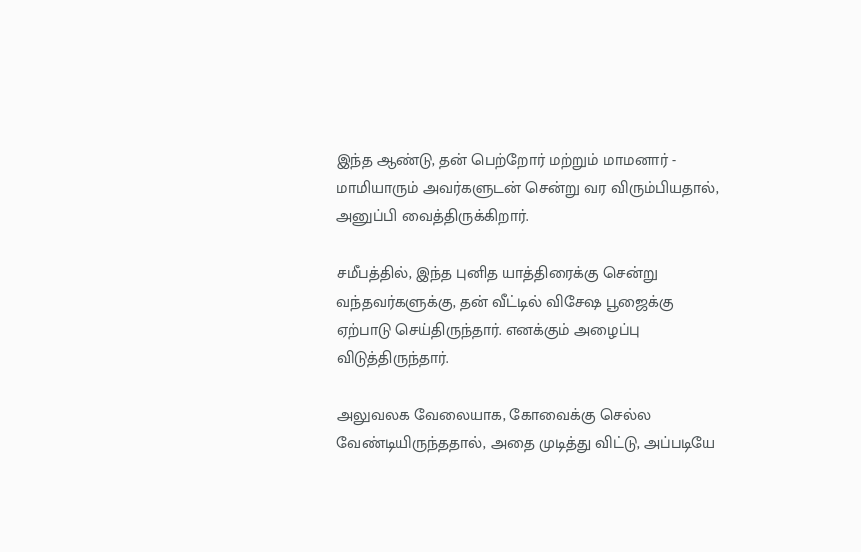இந்த ஆண்டு, தன் பெற்றோர் மற்றும் மாமனார் - மாமியாரும் அவர்களுடன் சென்று வர விரும்பியதால், அனுப்பி வைத்திருக்கிறார்.

சமீபத்தில், இந்த புனித யாத்திரைக்கு சென்று வந்தவர்களுக்கு, தன் வீட்டில் விசேஷ பூஜைக்கு ஏற்பாடு செய்திருந்தார். எனக்கும் அழைப்பு விடுத்திருந்தார்.

அலுவலக வேலையாக, கோவைக்கு செல்ல வேண்டியிருந்ததால், அதை முடித்து விட்டு, அப்படியே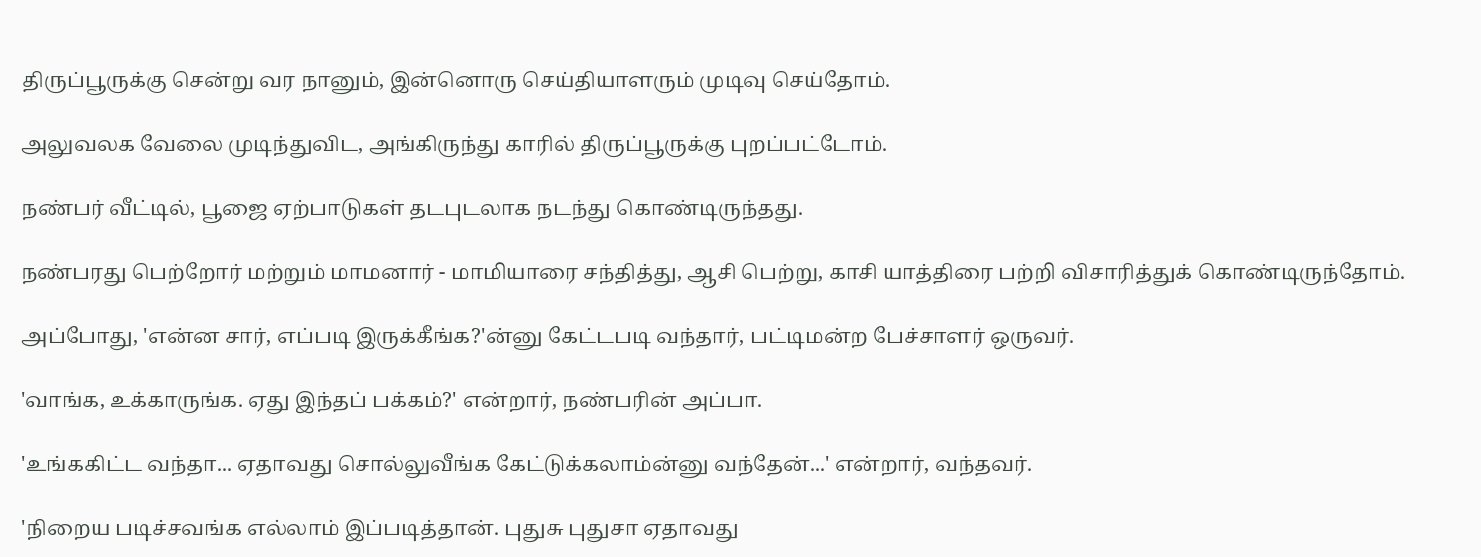திருப்பூருக்கு சென்று வர நானும், இன்னொரு செய்தியாளரும் முடிவு செய்தோம்.

அலுவலக வேலை முடிந்துவிட, அங்கிருந்து காரில் திருப்பூருக்கு புறப்பட்டோம்.

நண்பர் வீட்டில், பூஜை ஏற்பாடுகள் தடபுடலாக நடந்து கொண்டிருந்தது.

நண்பரது பெற்றோர் மற்றும் மாமனார் - மாமியாரை சந்தித்து, ஆசி பெற்று, காசி யாத்திரை பற்றி விசாரித்துக் கொண்டிருந்தோம்.

அப்போது, 'என்ன சார், எப்படி இருக்கீங்க?'ன்னு கேட்டபடி வந்தார், பட்டிமன்ற பேச்சாளர் ஒருவர்.

'வாங்க, உக்காருங்க. ஏது இந்தப் பக்கம்?' என்றார், நண்பரின் அப்பா.

'உங்ககிட்ட வந்தா... ஏதாவது சொல்லுவீங்க கேட்டுக்கலாம்ன்னு வந்தேன்...' என்றார், வந்தவர்.

'நிறைய படிச்சவங்க எல்லாம் இப்படித்தான். புதுசு புதுசா ஏதாவது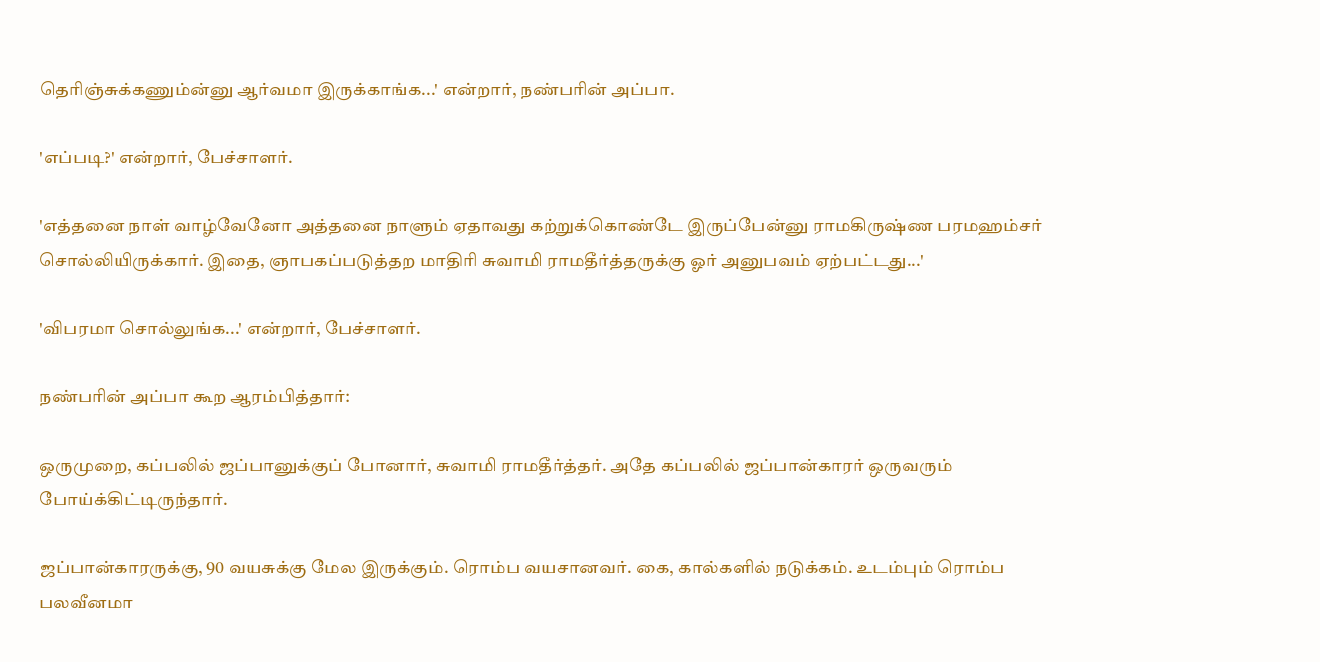தெரிஞ்சுக்கணும்ன்னு ஆர்வமா இருக்காங்க...' என்றார், நண்பரின் அப்பா.

'எப்படி?' என்றார், பேச்சாளர்.

'எத்தனை நாள் வாழ்வேனோ அத்தனை நாளும் ஏதாவது கற்றுக்கொண்டே இருப்பேன்னு ராமகிருஷ்ண பரமஹம்சர் சொல்லியிருக்கார். இதை, ஞாபகப்படுத்தற மாதிரி சுவாமி ராமதீர்த்தருக்கு ஓர் அனுபவம் ஏற்பட்டது...'

'விபரமா சொல்லுங்க...' என்றார், பேச்சாளர்.

நண்பரின் அப்பா கூற ஆரம்பித்தார்:

ஒருமுறை, கப்பலில் ஜப்பானுக்குப் போனார், சுவாமி ராமதீர்த்தர். அதே கப்பலில் ஜப்பான்காரர் ஒருவரும் போய்க்கிட்டிருந்தார்.

ஜப்பான்காரருக்கு, 90 வயசுக்கு மேல இருக்கும். ரொம்ப வயசானவர். கை, கால்களில் நடுக்கம். உடம்பும் ரொம்ப பலவீனமா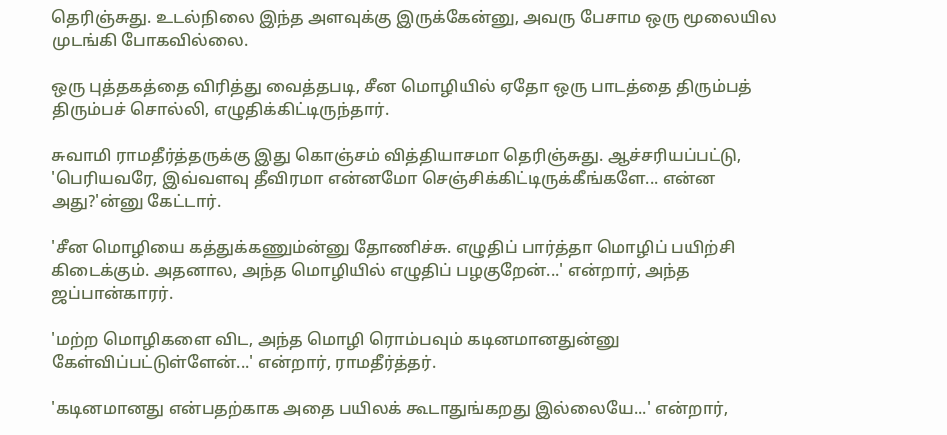தெரிஞ்சுது. உடல்நிலை இந்த அளவுக்கு இருக்கேன்னு, அவரு பேசாம ஒரு மூலையில முடங்கி போகவில்லை.

ஒரு புத்தகத்தை விரித்து வைத்தபடி, சீன மொழியில் ஏதோ ஒரு பாடத்தை திரும்பத் திரும்பச் சொல்லி, எழுதிக்கிட்டிருந்தார்.

சுவாமி ராமதீர்த்தருக்கு இது கொஞ்சம் வித்தியாசமா தெரிஞ்சுது. ஆச்சரியப்பட்டு, 'பெரியவரே, இவ்வளவு தீவிரமா என்னமோ செஞ்சிக்கிட்டிருக்கீங்களே... என்ன அது?'ன்னு கேட்டார்.

'சீன மொழியை கத்துக்கணும்ன்னு தோணிச்சு. எழுதிப் பார்த்தா மொழிப் பயிற்சி கிடைக்கும். அதனால, அந்த மொழியில் எழுதிப் பழகுறேன்...' என்றார், அந்த ஜப்பான்காரர்.

'மற்ற மொழிகளை விட, அந்த மொழி ரொம்பவும் கடினமானதுன்னு கேள்விப்பட்டுள்ளேன்...' என்றார், ராமதீர்த்தர்.

'கடினமானது என்பதற்காக அதை பயிலக் கூடாதுங்கறது இல்லையே...' என்றார்,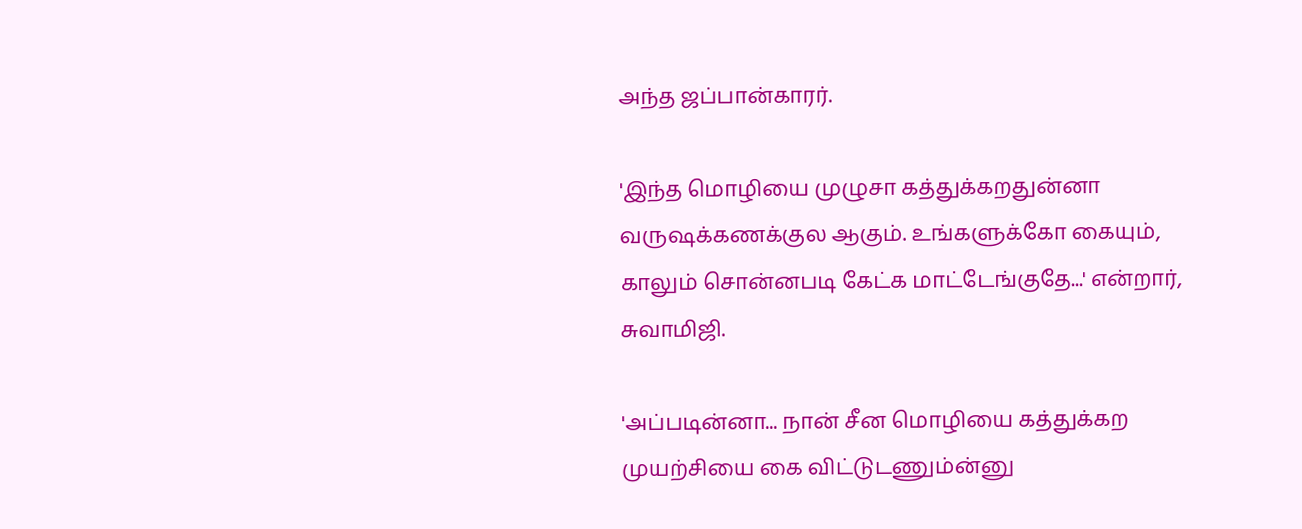அந்த ஜப்பான்காரர்.

'இந்த மொழியை முழுசா கத்துக்கறதுன்னா வருஷக்கணக்குல ஆகும். உங்களுக்கோ கையும், காலும் சொன்னபடி கேட்க மாட்டேங்குதே...' என்றார், சுவாமிஜி.

'அப்படின்னா... நான் சீன மொழியை கத்துக்கற முயற்சியை கை விட்டுடணும்ன்னு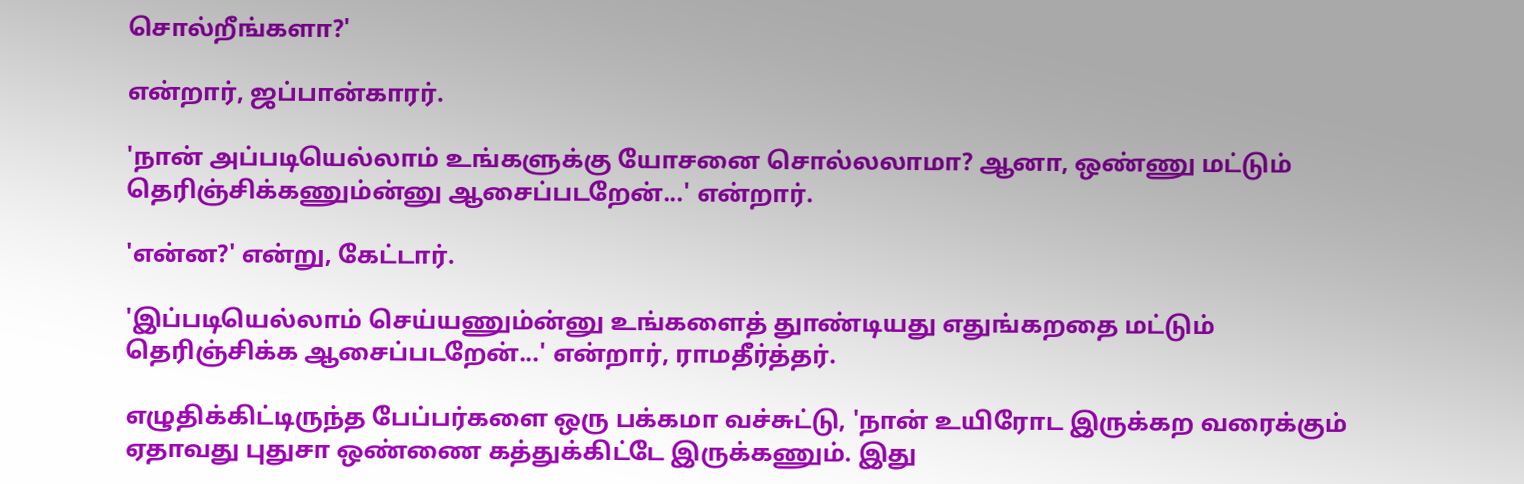சொல்றீங்களா?'

என்றார், ஜப்பான்காரர்.

'நான் அப்படியெல்லாம் உங்களுக்கு யோசனை சொல்லலாமா? ஆனா, ஒண்ணு மட்டும் தெரிஞ்சிக்கணும்ன்னு ஆசைப்படறேன்...' என்றார்.

'என்ன?' என்று, கேட்டார்.

'இப்படியெல்லாம் செய்யணும்ன்னு உங்களைத் துாண்டியது எதுங்கறதை மட்டும் தெரிஞ்சிக்க ஆசைப்படறேன்...' என்றார், ராமதீர்த்தர்.

எழுதிக்கிட்டிருந்த பேப்பர்களை ஒரு பக்கமா வச்சுட்டு, 'நான் உயிரோட இருக்கற வரைக்கும் ஏதாவது புதுசா ஒண்ணை கத்துக்கிட்டே இருக்கணும். இது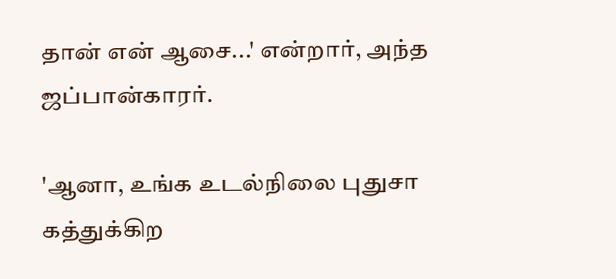தான் என் ஆசை...' என்றார், அந்த ஜப்பான்காரர்.

'ஆனா, உங்க உடல்நிலை புதுசா கத்துக்கிற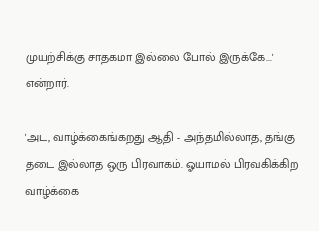முயற்சிக்கு சாதகமா இல்லை போல் இருக்கே...' என்றார்.

'அட, வாழ்க்கைங்கறது ஆதி - அந்தமில்லாத, தங்கு தடை இல்லாத ஒரு பிரவாகம். ஓயாமல் பிரவகிக்கிற வாழ்க்கை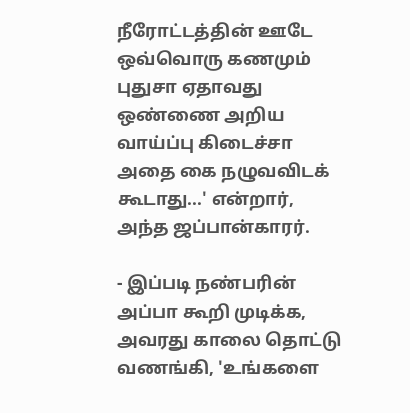நீரோட்டத்தின் ஊடே ஒவ்வொரு கணமும் புதுசா ஏதாவது ஒண்ணை அறிய வாய்ப்பு கிடைச்சா அதை கை நழுவவிடக் கூடாது...' என்றார், அந்த ஜப்பான்காரர்.

- இப்படி நண்பரின் அப்பா கூறி முடிக்க, அவரது காலை தொட்டு வணங்கி, 'உங்களை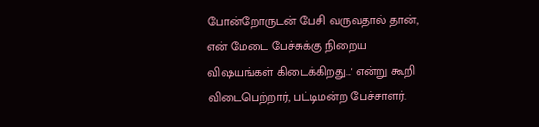போன்றோருடன் பேசி வருவதால் தான், என் மேடை பேச்சுக்கு நிறைய விஷயங்கள் கிடைக்கிறது...' என்று கூறி விடைபெற்றார், பட்டிமன்ற பேச்சாளர்.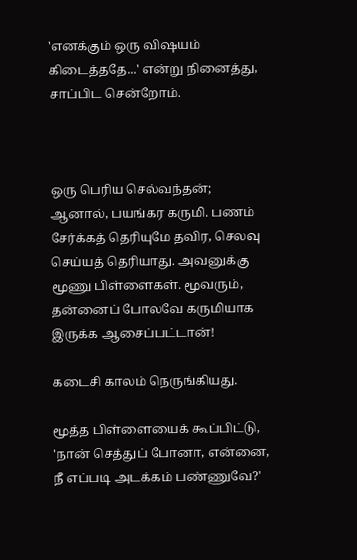'எனக்கும் ஒரு விஷயம் கிடைத்ததே...' என்று நினைத்து, சாப்பிட சென்றோம்.



ஒரு பெரிய செல்வந்தன்; ஆனால், பயங்கர கருமி. பணம் சேர்க்கத் தெரியுமே தவிர, செலவு செய்யத் தெரியாது. அவனுக்கு மூணு பிள்ளைகள். மூவரும், தன்னைப் போலவே கருமியாக இருக்க ஆசைப்பட்டான்!

கடைசி காலம் நெருங்கியது.

மூத்த பிள்ளையைக் கூப்பிட்டு, 'நான் செத்துப் போனா, என்னை, நீ எப்படி அடக்கம் பண்ணுவே?'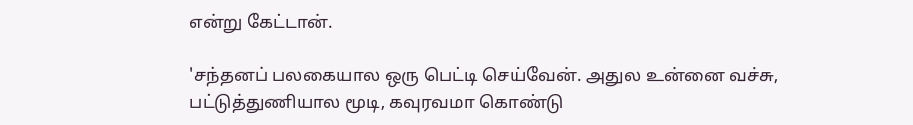என்று கேட்டான்.

'சந்தனப் பலகையால ஒரு பெட்டி செய்வேன். அதுல உன்னை வச்சு, பட்டுத்துணியால மூடி, கவுரவமா கொண்டு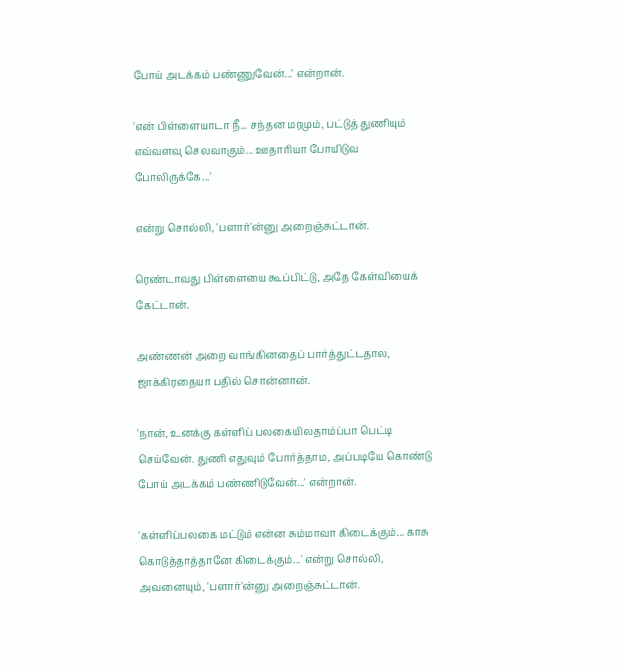போய் அடக்கம் பண்ணுவேன்...' என்றான்.

'என் பிள்ளையாடா நீ... சந்தன மரமும், பட்டுத் துணியும் எவ்வளவு செலவாகும்... ஊதாரியா போயிடுவ போலிருக்கே...'

என்று சொல்லி, 'பளார்'ன்னு அறைஞ்சுட்டான்.

ரெண்டாவது பிள்ளையை கூப்பிட்டு, அதே கேள்வியைக் கேட்டான்.

அண்ணன் அறை வாங்கினதைப் பார்த்துட்டதால, ஜாக்கிரதையா பதில் சொன்னான்.

'நான், உனக்கு கள்ளிப் பலகையிலதாம்ப்பா பெட்டி செய்வேன். துணி எதுவும் போர்த்தாம, அப்படியே கொண்டு போய் அடக்கம் பண்ணிடுவேன்...' என்றான்.

'கள்ளிப்பலகை மட்டும் என்ன சும்மாவா கிடைக்கும்... காசு கொடுத்தாத்தானே கிடைக்கும்...' என்று சொல்லி, அவனையும், 'பளார்'ன்னு அறைஞ்சுட்டான்.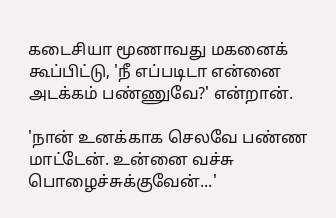கடைசியா மூணாவது மகனைக் கூப்பிட்டு, 'நீ எப்படிடா என்னை அடக்கம் பண்ணுவே?' என்றான்.

'நான் உனக்காக செலவே பண்ண மாட்டேன். உன்னை வச்சு பொழைச்சுக்குவேன்...'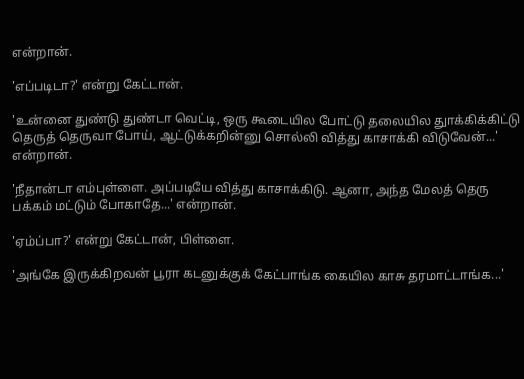என்றான்.

'எப்படிடா?' என்று கேட்டான்.

'உன்னை துண்டு துண்டா வெட்டி, ஒரு கூடையில போட்டு தலையில துாக்கிக்கிட்டு தெருத் தெருவா போய், ஆட்டுக்கறின்னு சொல்லி வித்து காசாக்கி விடுவேன்...' என்றான்.

'நீதான்டா எம்புள்ளை. அப்படியே வித்து காசாக்கிடு. ஆனா, அந்த மேலத் தெரு பக்கம் மட்டும் போகாதே...' என்றான்.

'ஏம்ப்பா?' என்று கேட்டான், பிள்ளை.

'அங்கே இருக்கிறவன் பூரா கடனுக்குக் கேட்பாங்க கையில காசு தரமாட்டாங்க...'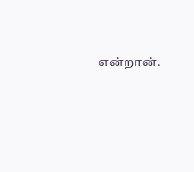என்றான்.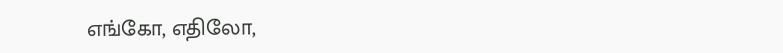எங்கோ, எதிலோ,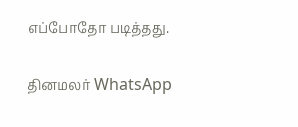எப்போதோ படித்தது.

தினமலர் WhatsApp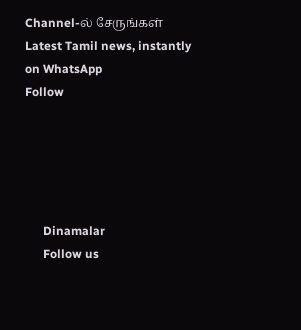Channel-ல் சேருங்கள்
Latest Tamil news, instantly on WhatsApp
Follow





      Dinamalar
      Follow us